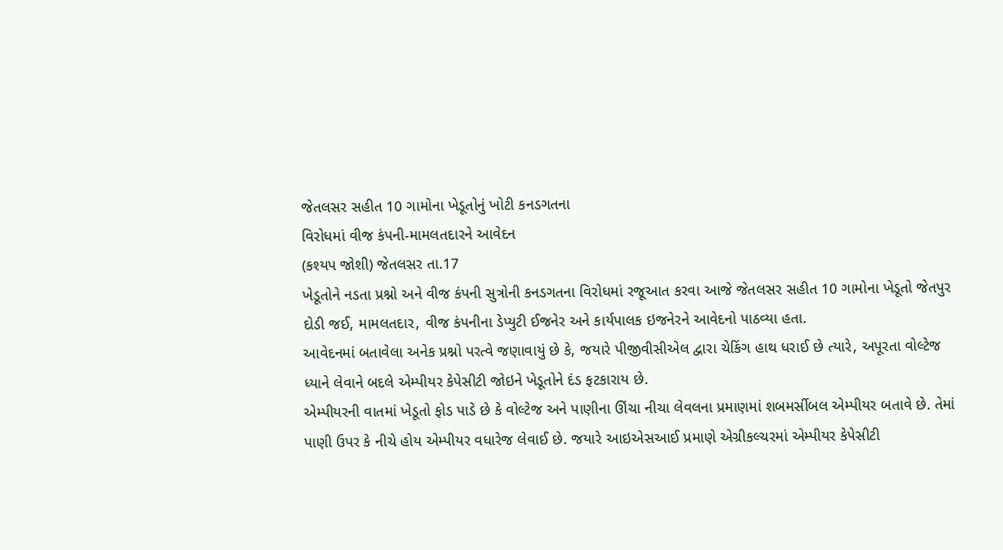જેતલસર સહીત 10 ગામોના ખેડૂતોનું ખોટી કનડગતના
વિરોધમાં વીજ કંપની-મામલતદારને આવેદન
(કશ્યપ જોશી) જેતલસર તા.17
ખેડૂતોને નડતા પ્રશ્નો અને વીજ કંપની સુત્રોની કનડગતના વિરોધમાં રજૂઆત કરવા આજે જેતલસર સહીત 10 ગામોના ખેડૂતો જેતપુર દોડી જઈ, મામલતદાર, વીજ કંપનીના ડેપ્યુટી ઈજનેર અને કાર્યપાલક ઇજનેરને આવેદનો પાઠવ્યા હતા.
આવેદનમાં બતાવેલા અનેક પ્રશ્નો પરત્વે જણાવાયું છે કે, જયારે પીજીવીસીએલ દ્વારા ચેકિંગ હાથ ધરાઈ છે ત્યારે, અપૂરતા વોલ્ટેજ ધ્યાને લેવાને બદલે એમ્પીયર કેપેસીટી જોઇને ખેડૂતોને દંડ ફટકારાય છે.
એમ્પીયરની વાતમાં ખેડૂતો ફોડ પાડે છે કે વોલ્ટેજ અને પાણીના ઊંચા નીચા લેવલના પ્રમાણમાં શબમર્સીબલ એમ્પીયર બતાવે છે. તેમાં પાણી ઉપર કે નીચે હોય એમ્પીયર વધારેજ લેવાઈ છે. જયારે આઇએસઆઈ પ્રમાણે એગ્રીકલ્ચરમાં એમ્પીયર કેપેસીટી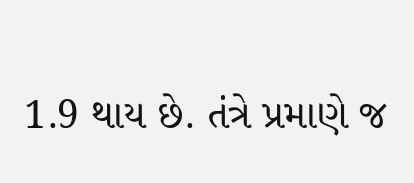1.9 થાય છે. તંત્રે પ્રમાણે જ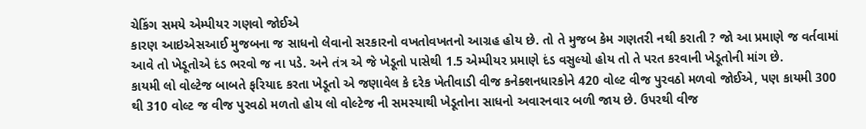ચેકિંગ સમયે એમ્પીયર ગણવો જોઈએ
કારણ આઇએસઆઈ મુજબના જ સાધનો લેવાનો સરકારનો વખતોવખતનો આગ્રહ હોય છે. તો તે મુજબ કેમ ગણતરી નથી કરાતી ? જો આ પ્રમાણે જ વર્તવામાં આવે તો ખેડૂતોએ દંડ ભરવો જ ના પડે. અને તંત્ર એ જે ખેડૂતો પાસેથી 1.5 એમ્પીયર પ્રમાણે દંડ વસુલ્યો હોય તો તે પરત કરવાની ખેડૂતોની માંગ છે.
કાયમી લો વોલ્ટેજ બાબતે ફરિયાદ કરતા ખેડૂતો એ જણાવેલ કે દરેક ખેતીવાડી વીજ કનેક્શનધારકોને 420 વોલ્ટ વીજ પુરવઠો મળવો જોઈએ, પણ કાયમી 300 થી 310 વોલ્ટ જ વીજ પુરવઠો મળતો હોય લો વોલ્ટેજ ની સમસ્યાથી ખેડૂતોના સાધનો અવારનવાર બળી જાય છે. ઉપરથી વીજ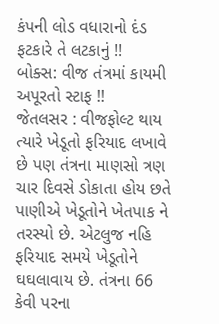કંપની લોડ વધારાનો દંડ ફટકારે તે લટકાનું !!
બોક્સ: વીજ તંત્રમાં કાયમી અપૂરતો સ્ટાફ !!
જેતલસર : વીજફોલ્ટ થાય ત્યારે ખેડૂતો ફરિયાદ લખાવે છે પણ તંત્રના માણસો ત્રણ ચાર દિવસે ડોકાતા હોય છતે પાણીએ ખેડૂતોને ખેતપાક ને તરસ્યો છે. એટલુજ નહિ ફરિયાદ સમયે ખેડૂતોને ઘઘલાવાય છે. તંત્રના 66 કેવી પરના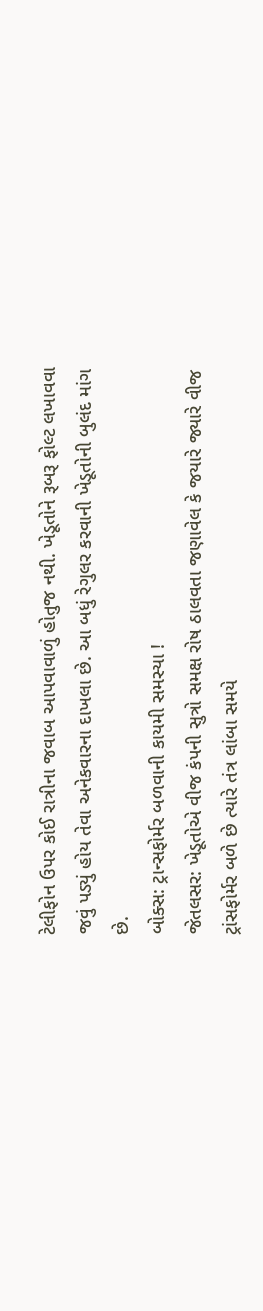ટેલીફોન ઉપર કોઈ રાત્રીના જવાબ આપવાવાળું હોતુજ નથી. ખેડૂતોને રૂબરૂ ફોલ્ટ લખાવવા જવું પડ્યું હોય તેવા અનેકવારના દાખલા છે. આ બધું રેગુલર કરવાની ખેડૂતોની બુલંદ માંગ છે.
બોક્સ: ટ્રાન્સફોર્મર બળવાની કાયમી સમસ્યા !
જેતલસર: ખેડૂતોએ વીજ કંપની સુત્રો સમક્ષ રોષ ઠાલવતા જણાવેલ કે જયારે જ્યારે વીજ ટ્રાંસફોર્મર બળે છે ત્યારે તંત્ર લાંબા સમયે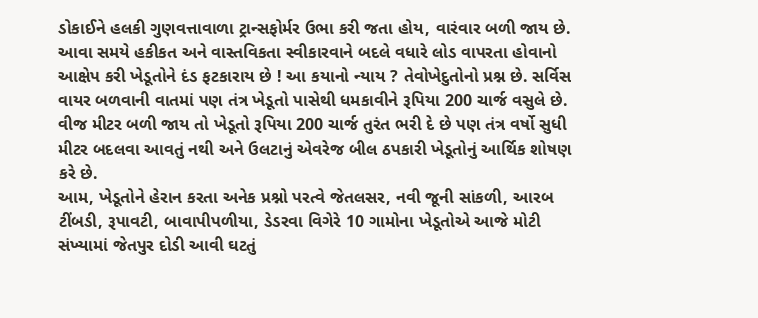ડોકાઈને હલકી ગુણવત્તાવાળા ટ્રાન્સફોર્મર ઉભા કરી જતા હોય, વારંવાર બળી જાય છે. આવા સમયે હકીકત અને વાસ્તવિકતા સ્વીકારવાને બદલે વધારે લોડ વાપરતા હોવાનો આક્ષેપ કરી ખેડૂતોને દંડ ફટકારાય છે ! આ કયાનો ન્યાય ? તેવોખેદુતોનો પ્રશ્ન છે. સર્વિસ વાયર બળવાની વાતમાં પણ તંત્ર ખેડૂતો પાસેથી ધમકાવીને રૂપિયા 200 ચાર્જ વસુલે છે. વીજ મીટર બળી જાય તો ખેડૂતો રૂપિયા 200 ચાર્જ તુરંત ભરી દે છે પણ તંત્ર વર્ષો સુધી મીટર બદલવા આવતું નથી અને ઉલટાનું એવરેજ બીલ ઠપકારી ખેડૂતોનું આર્થિક શોષણ કરે છે.
આમ, ખેડૂતોને હેરાન કરતા અનેક પ્રશ્નો પરત્વે જેતલસર, નવી જૂની સાંકળી, આરબ ટીંબડી, રૂપાવટી, બાવાપીપળીયા, ડેડરવા વિગેરે 10 ગામોના ખેડૂતોએ આજે મોટી સંખ્યામાં જેતપુર દોડી આવી ઘટતું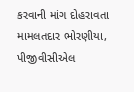કરવાની માંગ દોહરાવતા મામલતદાર ભોરણીયા, પીજીવીસીએલ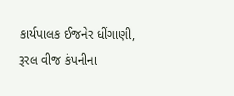કાર્યપાલક ઈજનેર ધીંગાણી, રૂરલ વીજ કંપનીના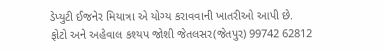ડેપ્યુટી ઈજનેર મિયાત્રા એ યોગ્ય કરાવવાની ખાતરીઓ આપી છે.
ફોટો અને અહેવાલ કશ્યપ જોશી જેતલસર(જેતપુર) 99742 62812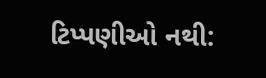ટિપ્પણીઓ નથી: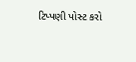ટિપ્પણી પોસ્ટ કરો